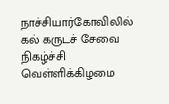நாச்சியார்கோவிலில் கல் கருடச் சேவை நிகழ்ச்சி வெள்ளிக்கிழமை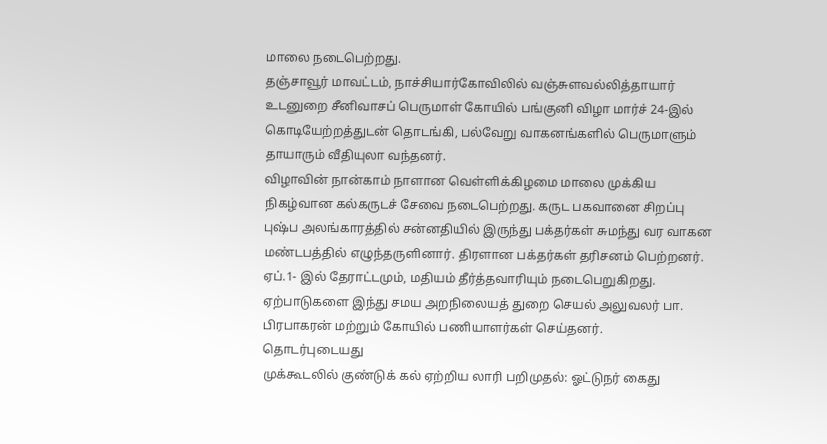மாலை நடைபெற்றது.
தஞ்சாவூர் மாவட்டம், நாச்சியார்கோவிலில் வஞ்சுளவல்லித்தாயார் உடனுறை சீனிவாசப் பெருமாள் கோயில் பங்குனி விழா மார்ச் 24-இல் கொடியேற்றத்துடன் தொடங்கி, பல்வேறு வாகனங்களில் பெருமாளும் தாயாரும் வீதியுலா வந்தனர்.
விழாவின் நான்காம் நாளான வெள்ளிக்கிழமை மாலை முக்கிய நிகழ்வான கல்கருடச் சேவை நடைபெற்றது. கருட பகவானை சிறப்பு புஷ்ப அலங்காரத்தில் சன்னதியில் இருந்து பக்தர்கள் சுமந்து வர வாகன மண்டபத்தில் எழுந்தருளினார். திரளான பக்தர்கள் தரிசனம் பெற்றனர்.
ஏப்.1- இல் தேராட்டமும், மதியம் தீர்த்தவாரியும் நடைபெறுகிறது. ஏற்பாடுகளை இந்து சமய அறநிலையத் துறை செயல் அலுவலர் பா. பிரபாகரன் மற்றும் கோயில் பணியாளர்கள் செய்தனர்.
தொடர்புடையது
முக்கூடலில் குண்டுக் கல் ஏற்றிய லாரி பறிமுதல்: ஓட்டுநர் கைது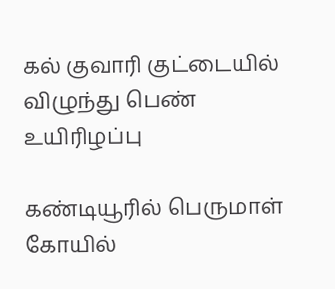கல் குவாரி குட்டையில் விழுந்து பெண் உயிரிழப்பு

கண்டியூரில் பெருமாள் கோயில்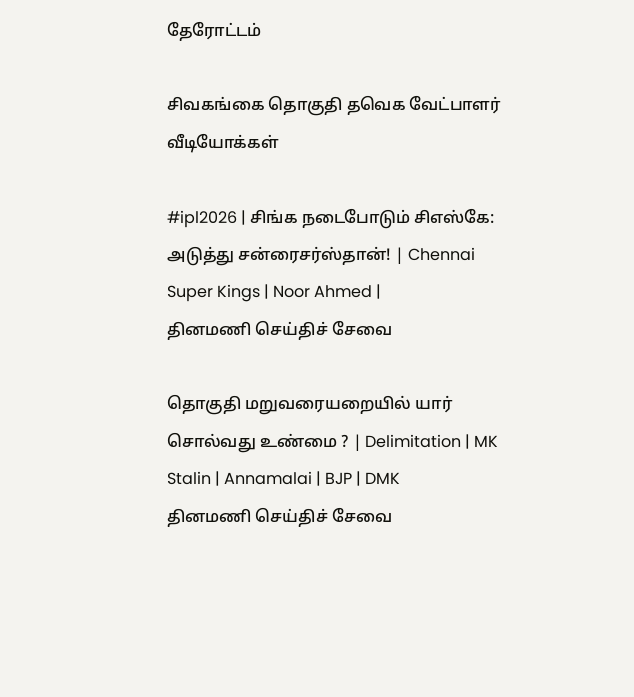தேரோட்டம்

சிவகங்கை தொகுதி தவெக வேட்பாளர்
வீடியோக்கள்

#ipl2026 | சிங்க நடைபோடும் சிஎஸ்கே: அடுத்து சன்ரைசர்ஸ்தான்! | Chennai Super Kings | Noor Ahmed |
தினமணி செய்திச் சேவை

தொகுதி மறுவரையறையில் யார் சொல்வது உண்மை ? | Delimitation | MK Stalin | Annamalai | BJP | DMK
தினமணி செய்திச் சேவை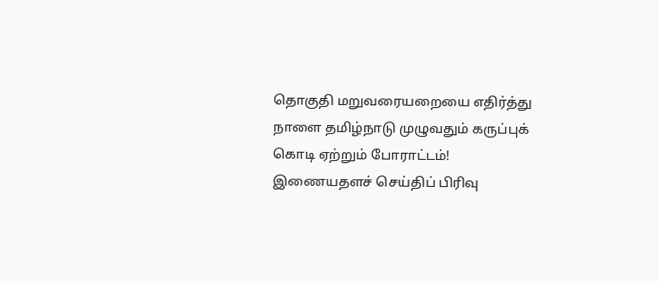தொகுதி மறுவரையறையை எதிர்த்து நாளை தமிழ்நாடு முழுவதும் கருப்புக் கொடி ஏற்றும் போராட்டம்!
இணையதளச் செய்திப் பிரிவு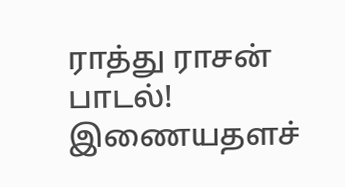ராத்து ராசன் பாடல்!
இணையதளச்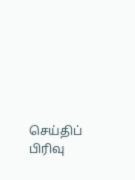செய்திப் பிரிவு